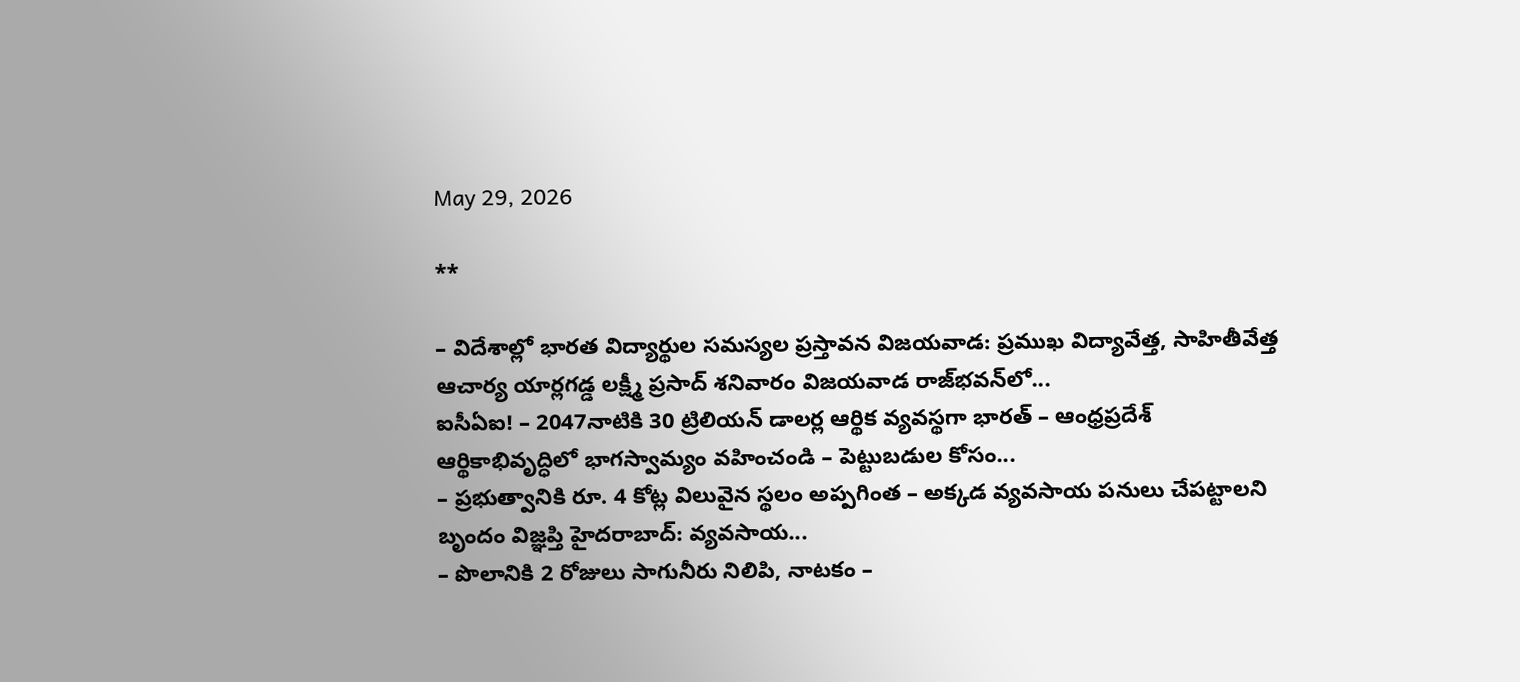May 29, 2026

**

– విదేశాల్లో భారత విద్యార్థుల సమస్యల ప్రస్తావన విజయవాడ: ప్రముఖ విద్యావేత్త, సాహితీవేత్త ఆచార్య యార్లగడ్డ లక్ష్మీ ప్రసాద్ శనివారం విజయవాడ రాజ్‌భవన్‌లో...
ఐసీఏఐ! – 2047నాటికి 30 ట్రిలియన్ డాలర్ల ఆర్థిక వ్యవస్థగా భారత్ – ఆంధ్రప్రదేశ్ ఆర్థికాభివృద్ధిలో భాగస్వామ్యం వహించండి – పెట్టుబడుల కోసం...
– ప్రభుత్వానికి రూ. 4 కోట్ల విలువైన స్థలం అప్పగింత – అక్కడ వ్యవసాయ పనులు చేపట్టాలని బృందం విజ్ఞప్తి హైదరాబాద్‌: వ్యవసాయ...
– పొలానికి 2 రోజులు సాగునీరు నిలిపి, నాటకం –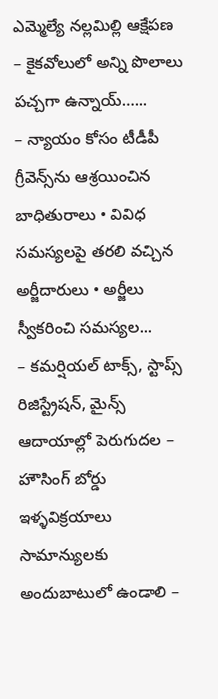ఎమ్మెల్యే నల్లమిల్లి ఆక్షేపణ – కైకవోలులో అన్ని పొలాలు పచ్చగా ఉన్నాయ్‌…...
– న్యాయం కోసం టీడీపీ గ్రీవెన్స్‌ను ఆశ్రయించిన బాధితురాలు • వివిధ సమస్యలపై తరలి వచ్చిన అర్జీదారులు • అర్జీలు స్వీకరించి సమస్యల...
– కమర్షియల్ టాక్స్, స్టాప్స్ రిజిస్ట్రేషన్, మైన్స్ ఆదాయాల్లో పెరుగుదల – హౌసింగ్ బోర్డు ఇళ్ళవిక్రయాలు సామాన్యులకు అందుబాటులో ఉండాలి –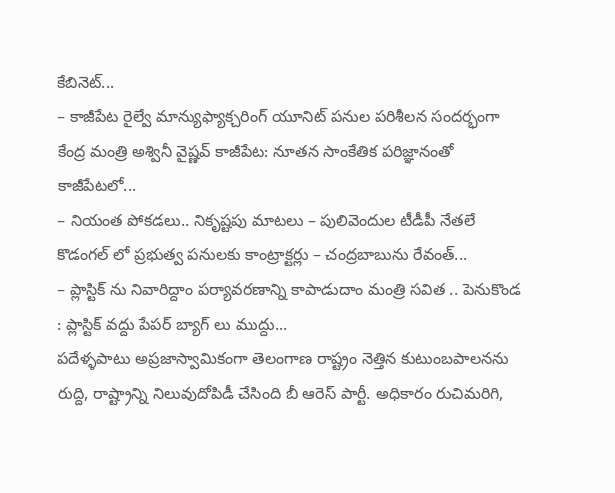కేబినెట్...
– కాజీపేట రైల్వే మాన్యుఫ్యాక్చరింగ్‌ యూనిట్‌ పనుల పరిశీలన సందర్భంగా కేంద్ర మంత్రి అశ్వినీ వైష్ణవ్ కాజీపేట: నూతన సాంకేతిక పరిజ్ఞానంతో కాజీపేటలో...
– నియంత పోకడలు.. నికృష్టపు మాటలు – పులివెందుల టీడీపీ నేతలే కొడంగల్ లో ప్రభుత్వ పనులకు కాంట్రాక్టర్లు – చంద్రబాబును రేవంత్...
– ప్లాస్టిక్ ను నివారిద్దాం పర్యావరణాన్ని కాపాడుదాం మంత్రి సవిత .. పెనుకొండ : ప్లాస్టిక్ వద్దు పేపర్ బ్యాగ్ లు ముద్దు...
పదేళ్ళపాటు అప్రజాస్వామికంగా తెలంగాణ రాష్ట్రం నెత్తిన కుటుంబపాలనను రుద్ది, రాష్ట్రాన్ని నిలువుదోపిడీ చేసింది బీ ఆరెస్ పార్టీ. అధికారం రుచిమరిగి,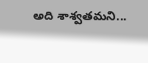అది శాశ్వతమని...